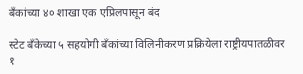बँकांच्या ४० शाखा एक एप्र‌िलपासून बंद

स्टेट बँकेच्या ५ ‌सहयोगी बँकांच्या विलिनीकरण प्रक्रियेला राष्ट्रीयपातळीवर १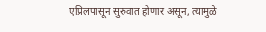एप्र‌िलपासून सुरुवात होणार असून, त्यामुळे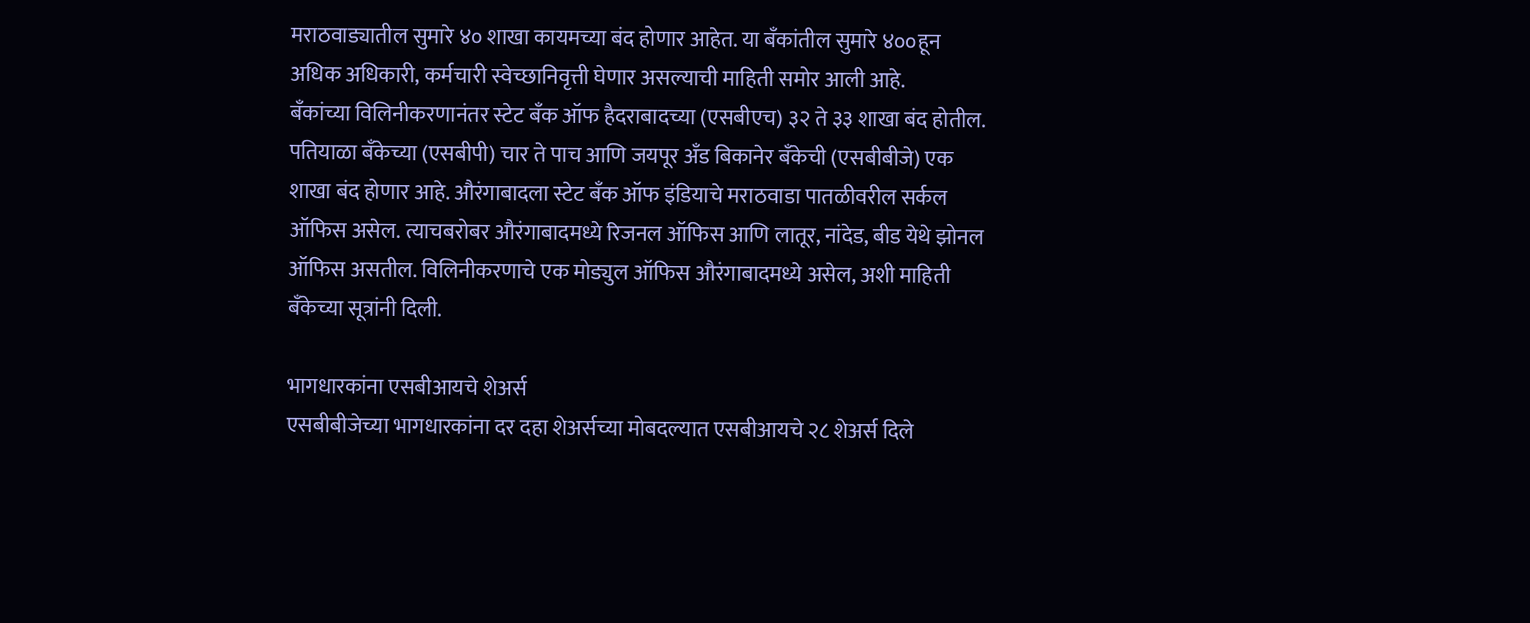मराठवाड्यातील सुमारे ४० शाखा कायमच्या बंद होणार आहेत. या बँकांतील सुमारे ४००हून अधिक अधिकारी, कर्मचारी स्वेच्छानिवृत्ती घेणार असल्याची माहिती समोर आली आहे.
बँकांच्या विलिनीकरणानंतर स्टेट बँक ऑफ हैदराबादच्या (एसबीएच) ३२ ते ३३ शाखा बंद होतील. पतियाळा बँकेच्या (एसबीपी) चार ते पाच आणि जयपूर अँड बिकानेर बँकेची (एसबीबीजे) एक शाखा बंद होणार आहे. औरंगाबादला स्टेट बँक ऑफ इंडियाचे मराठवाडा पातळीवरील सर्कल ऑफिस असेल. त्याचबरोबर औरंगाबादमध्ये रिजनल ऑफिस आणि लातूर, नांदेड, बीड येथे झोनल ऑफिस असतील. विलिनीकरणाचे एक मोड्युल ऑफिस औरंगाबादमध्ये असेल, अशी माहिती बँकेच्या सूत्रांनी दिली.

भागधारकांना एसबीआयचे शेअर्स
एसबीबीजेच्या भागधारकांना दर दहा शेअर्सच्या मोबदल्यात एसबीआयचे २८ शेअर्स दिले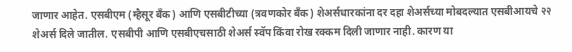जाणार आहेत. एसबीएम (म्हैसूर बँक) आणि एसबीटीच्या (त्रवणकोर बँक) शेअर्सधारकांना दर दहा शेअर्सच्या मोबदल्यात एसबीआयचे २२ शेअर्स दिले जातील. एसबीपी आणि एसबीएचसाठी शेअर्स स्वॅप किंवा रोख रक्कम दिली जाणार नाही. कारण या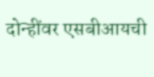दोन्हींवर एसबीआयची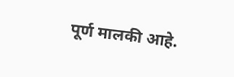पूर्ण मालकी आहे.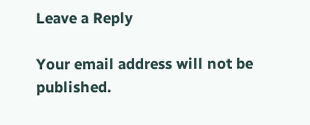Leave a Reply

Your email address will not be published.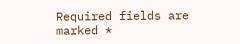Required fields are marked *